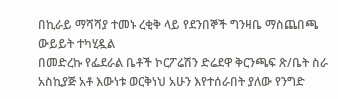በኪራይ ማሻሻያ ተመኑ ረቂቅ ላይ የደንበኞች ግንዛቤ ማስጨበጫ ውይይት ተካሂዷል
በመድረኩ የፌደራል ቤቶች ኮርፖሬሽን ድሬደዋ ቅርንጫፍ ጽ/ቤት ስራ አስኪያጅ አቶ እውነቱ ወርቅነህ አሁን እየተሰራበት ያለው የንግድ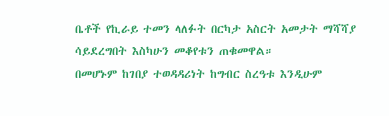ቤቶች የኪራይ ተመን ላለፉት በርካታ አስርት አመታት ማሻሻያ ሳይደረግበት እስካሁን መቆየቱን ጠቁመዋል።
በመሆኑም ከገበያ ተወዳዳሪነት ከግብር ስረዓቱ እንዲሁም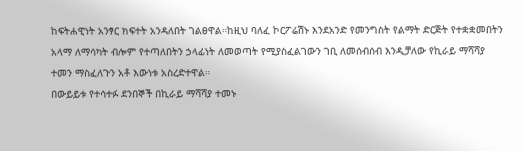ከፍትሐዊነት አንፃር ክፍተት አንዳለበት ገልፀዋል።ከዚህ ባለፈ ኮርፖሬሽኑ እንደአንድ የመንግስት የልማት ድርጅት የተቋቋመበትን አላማ ለማሳካት ብሎም የተጣለበትን ኃላፊነት ለመወጣት የሚያስፈልገውን ገቢ ለመሰብሰብ እንዲቻለው የኪራይ ማሻሻያ ተመን ማስፈለጉን አቶ እውነቱ አስረድተዋል።
በውይይቱ የተሳተፉ ደንበኞች በኪራይ ማሻሻያ ተመኑ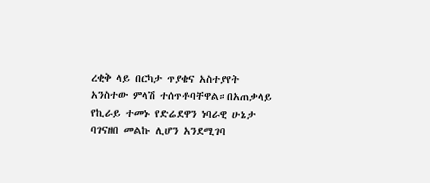ረቂቅ ላይ በርካታ ጥያቄና አስተያየት አንስተው ምላሽ ተሰጥቶባቸዋል።በአጠቃላይ የኪራይ ተመኑ የድሬደዋን ነባራዊ ሁኔታ ባገናዘበ መልኩ ሊሆን አንደሚገባ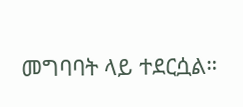መግባባት ላይ ተደርሷል።